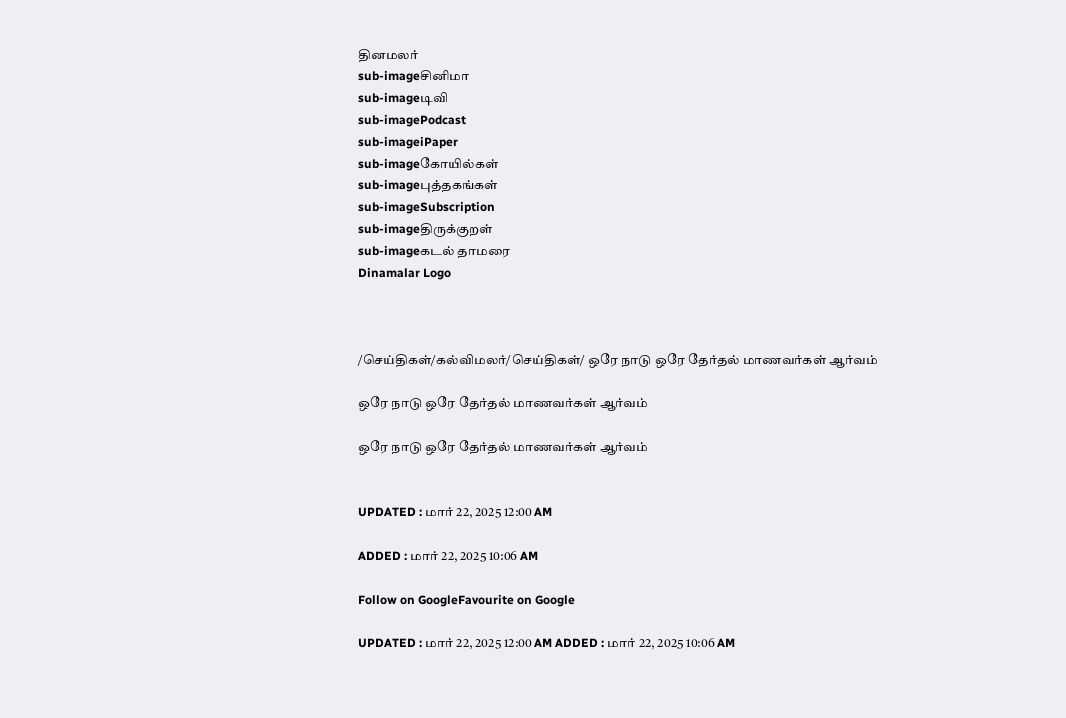தினமலர்
sub-imageசினிமா
sub-imageடிவி
sub-imagePodcast
sub-imageiPaper
sub-imageகோயில்கள்
sub-imageபுத்தகங்கள்
sub-imageSubscription
sub-imageதிருக்குறள்
sub-imageகடல் தாமரை
Dinamalar Logo



/செய்திகள்/கல்விமலர்/செய்திகள்/ ஒரே நாடு ஒரே தேர்தல் மாணவர்கள் ஆர்வம்

ஒரே நாடு ஒரே தேர்தல் மாணவர்கள் ஆர்வம்

ஒரே நாடு ஒரே தேர்தல் மாணவர்கள் ஆர்வம்


UPDATED : மார் 22, 2025 12:00 AM

ADDED : மார் 22, 2025 10:06 AM

Follow on GoogleFavourite on Google

UPDATED : மார் 22, 2025 12:00 AM ADDED : மார் 22, 2025 10:06 AM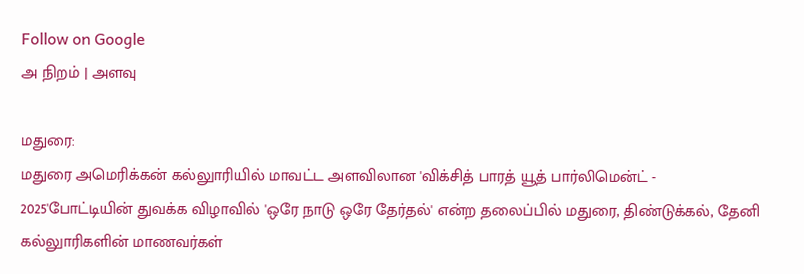Follow on Google
அ நிறம் | அளவு

மதுரை:
மதுரை அமெரிக்கன் கல்லுாரியில் மாவட்ட அளவிலான 'விக்சித் பாரத் யூத் பார்லிமென்ட் - 2025'போட்டியின் துவக்க விழாவில் 'ஒரே நாடு ஒரே தேர்தல்' என்ற தலைப்பில் மதுரை, திண்டுக்கல், தேனி கல்லுாரிகளின் மாணவர்கள்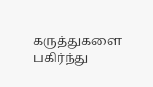கருத்துகளை பகிர்ந்து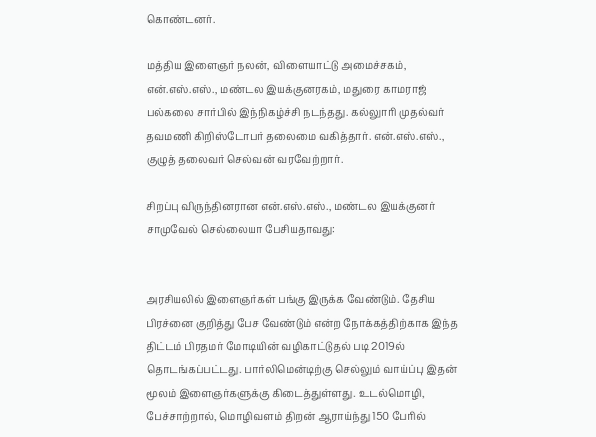கொண்டனர்.

மத்திய இளைஞர் நலன், விளையாட்டு அமைச்சகம், என்.எஸ்.எஸ்., மண்டல இயக்குனரகம், மதுரை காமராஜ் பல்கலை சார்பில் இந்நிகழ்ச்சி நடந்தது. கல்லுாரி முதல்வர் தவமணி கிறிஸ்டோபர் தலைமை வகித்தார். என்.எஸ்.எஸ்., குழுத் தலைவர் செல்வன் வரவேற்றார்.

சிறப்பு விருந்தினரான என்.எஸ்.எஸ்., மண்டல இயக்குனர் சாமுவேல் செல்லையா பேசியதாவது:


அரசியலில் இளைஞர்கள் பங்கு இருக்க வேண்டும். தேசிய பிரச்னை குறித்து பேச வேண்டும் என்ற நோக்கத்திற்காக இந்த திட்டம் பிரதமர் மோடியின் வழிகாட்டுதல் படி 2019ல் தொடங்கப்பட்டது. பார்லிமென்டிற்கு செல்லும் வாய்ப்பு இதன் மூலம் இளைஞர்களுக்கு கிடைத்துள்ளது. உடல்மொழி, பேச்சாற்றால், மொழிவளம் திறன் ஆராய்ந்து 150 பேரில்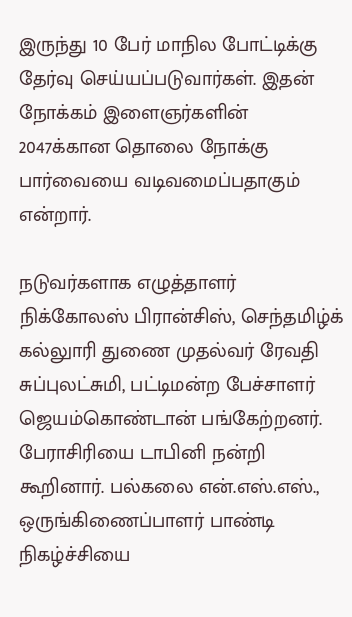இருந்து 10 பேர் மாநில போட்டிக்கு தேர்வு செய்யப்படுவார்கள். இதன் நோக்கம் இளைஞர்களின் 2047க்கான தொலை நோக்கு பார்வையை வடிவமைப்பதாகும் என்றார்.

நடுவர்களாக எழுத்தாளர் நிக்கோலஸ் பிரான்சிஸ், செந்தமிழ்க் கல்லுாரி துணை முதல்வர் ரேவதி சுப்புலட்சுமி, பட்டிமன்ற பேச்சாளர் ஜெயம்கொண்டான் பங்கேற்றனர். பேராசிரியை டாபினி நன்றி கூறினார். பல்கலை என்.எஸ்.எஸ்., ஒருங்கிணைப்பாளர் பாண்டி நிகழ்ச்சியை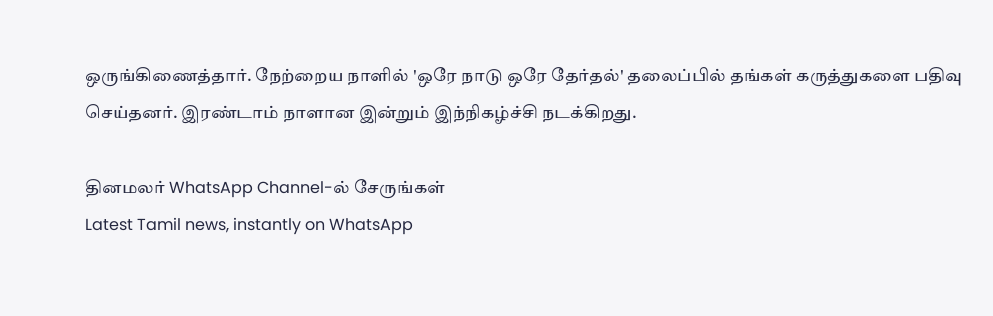ஒருங்கிணைத்தார். நேற்றைய நாளில் 'ஒரே நாடு ஒரே தேர்தல்' தலைப்பில் தங்கள் கருத்துகளை பதிவு செய்தனர். இரண்டாம் நாளான இன்றும் இந்நிகழ்ச்சி நடக்கிறது.

தினமலர் WhatsApp Channel-ல் சேருங்கள்
Latest Tamil news, instantly on WhatsApp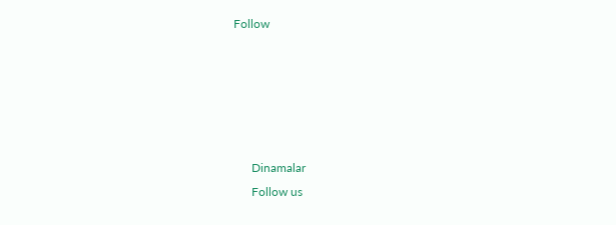Follow





      Dinamalar
      Follow us